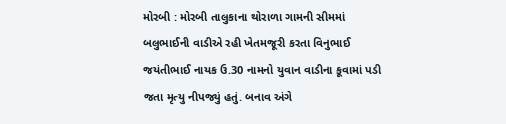મોરબી : મોરબી તાલુકાના થોરાળા ગામની સીમમાં બલુભાઈની વાડીએ રહી ખેતમજૂરી કરતા વિનુભાઈ જયંતીભાઈ નાયક ઉ.30 નામનો યુવાન વાડીના કૂવામાં પડી જતા મૃત્યુ નીપજ્યું હતું. બનાવ અંગે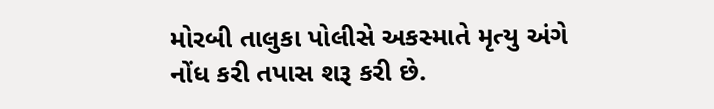મોરબી તાલુકા પોલીસે અકસ્માતે મૃત્યુ અંગે નોંધ કરી તપાસ શરૂ કરી છે.